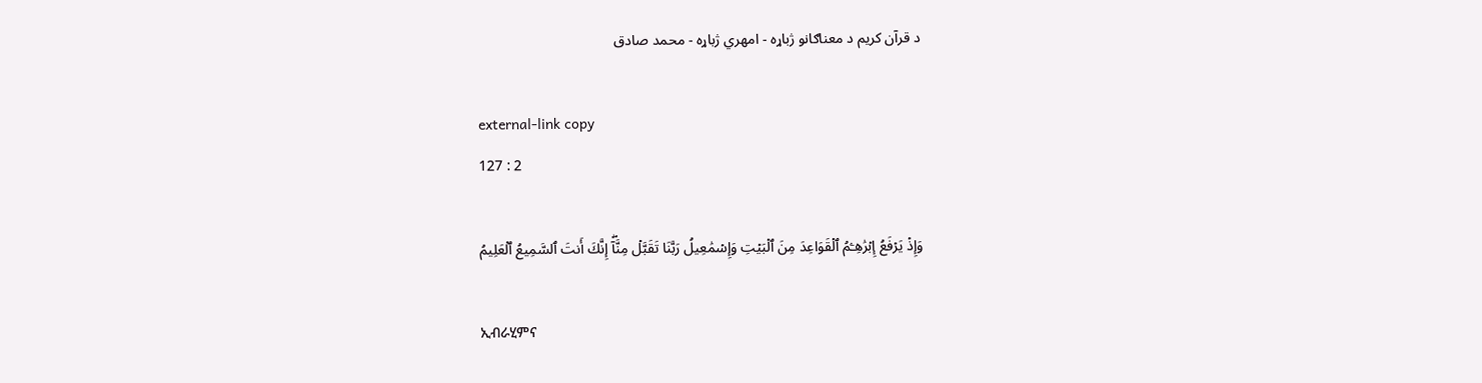د قرآن کریم د معناګانو ژباړه - امهري ژباړه - محمد صادق

external-link copy
127 : 2

وَإِذۡ يَرۡفَعُ إِبۡرَٰهِـۧمُ ٱلۡقَوَاعِدَ مِنَ ٱلۡبَيۡتِ وَإِسۡمَٰعِيلُ رَبَّنَا تَقَبَّلۡ مِنَّآۖ إِنَّكَ أَنتَ ٱلسَّمِيعُ ٱلۡعَلِيمُ

ኢብራሂምና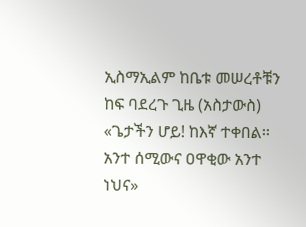ኢስማኢልም ከቤቱ መሠረቶቹን ከፍ ባደረጉ ጊዜ (አስታውስ) «ጌታችን ሆይ! ከእኛ ተቀበል፡፡ አንተ ሰሚውና ዐዋቂው አንተ ነህና»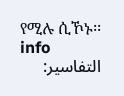የሚሉ ሲኾኑ፡፡ info
التفاسير: